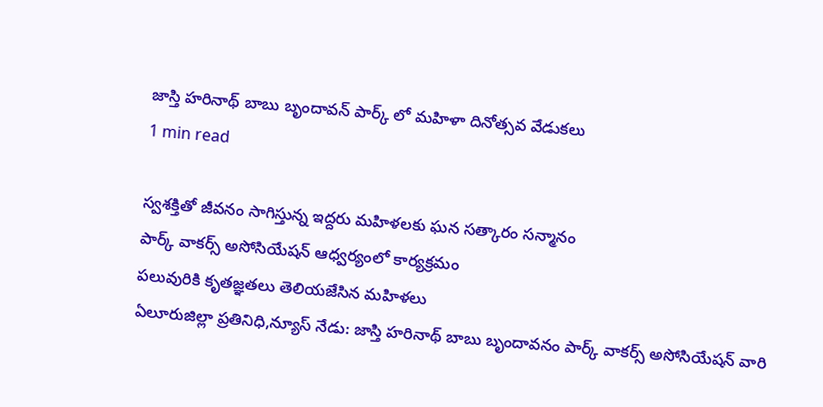జాస్తి హరినాథ్ బాబు బృందావన్ పార్క్ లో మహిళా దినోత్సవ వేడుకలు
1 min read

స్వశక్తితో జీవనం సాగిస్తున్న ఇద్దరు మహిళలకు ఘన సత్కారం సన్మానం
పార్క్ వాకర్స్ అసోసియేషన్ ఆధ్వర్యంలో కార్యక్రమం
పలువురికి కృతజ్ఞతలు తెలియజేసిన మహిళలు
ఏలూరుజిల్లా ప్రతినిధి,న్యూస్ నేడు: జాస్తి హరినాథ్ బాబు బృందావనం పార్క్ వాకర్స్ అసోసియేషన్ వారి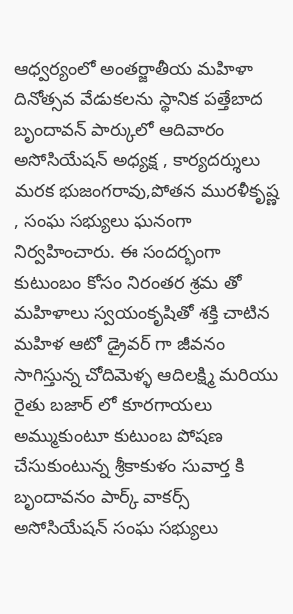ఆధ్వర్యంలో అంతర్జాతీయ మహిళా దినోత్సవ వేడుకలను స్థానిక పత్తేబాద బృందావన్ పార్కులో ఆదివారం అసోసియేషన్ అధ్యక్ష , కార్యదర్శులు మరక భుజంగరావు,పోతన మురళీకృష్ణ , సంఘ సభ్యులు ఘనంగా నిర్వహించారు. ఈ సందర్భంగా కుటుంబం కోసం నిరంతర శ్రమ తో మహిళాలు స్వయంకృషితో శక్తి చాటిన మహిళ ఆటో డ్రైవర్ గా జీవనం సాగిస్తున్న చోదిమెళ్ళ ఆదిలక్ష్మి మరియు రైతు బజార్ లో కూరగాయలు అమ్ముకుంటూ కుటుంబ పోషణ చేసుకుంటున్న శ్రీకాకుళం సువార్త కి బృందావనం పార్క్ వాకర్స్ అసోసియేషన్ సంఘ సభ్యులు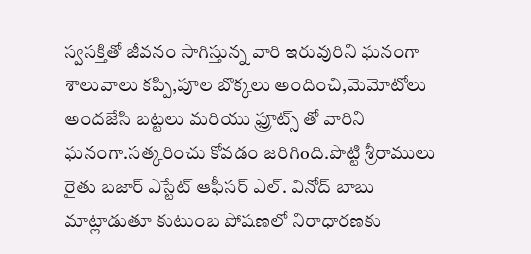స్వసక్తితో జీవనం సాగిస్తున్న వారి ఇరువురిని ఘనంగా శాలువాలు కప్పి,పూల బొక్కలు అందించి,మెమోటోలు అందజేసి బట్టలు మరియు ఫ్రూట్స్ తో వారిని ఘనంగా.సత్కరించు కోవడం జరిగిoది.పొట్టి శ్రీరాములు రైతు బజార్ ఎస్టేట్ ఆఫీసర్ ఎల్. వినోద్ బాబు మాట్లాడుతూ కుటుంబ పోషణలో నిరాధారణకు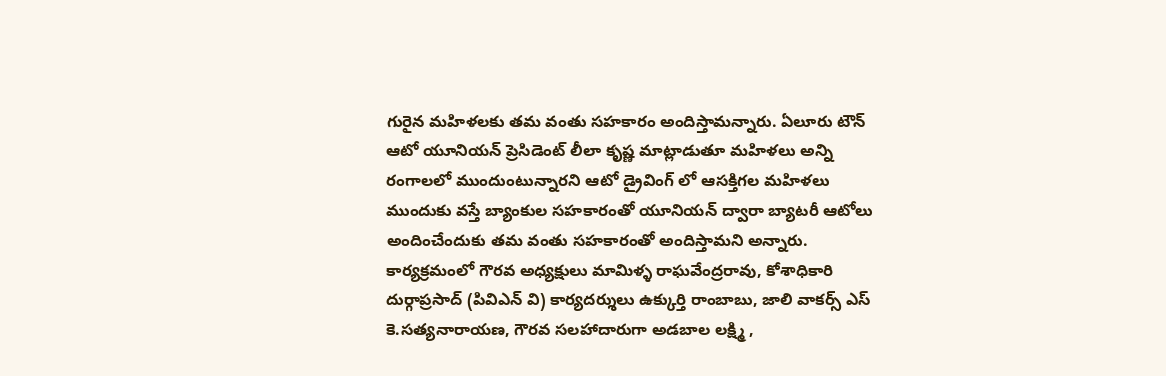గురైన మహిళలకు తమ వంతు సహకారం అందిస్తామన్నారు. ఏలూరు టౌన్ ఆటో యూనియన్ ప్రెసిడెంట్ లీలా కృష్ణ మాట్లాడుతూ మహిళలు అన్ని రంగాలలో ముందుంటున్నారని ఆటో డ్రైవింగ్ లో ఆసక్తిగల మహిళలు ముందుకు వస్తే బ్యాంకుల సహకారంతో యూనియన్ ద్వారా బ్యాటరీ ఆటోలు అందించేందుకు తమ వంతు సహకారంతో అందిస్తామని అన్నారు. కార్యక్రమంలో గౌరవ అధ్యక్షులు మామిళ్ళ రాఘవేంద్రరావు, కోశాధికారి దుర్గాప్రసాద్ (పివిఎన్ వి) కార్యదర్శులు ఉక్కుర్తి రాంబాబు, జాలి వాకర్స్ ఎస్ కె.సత్యనారాయణ, గౌరవ సలహాదారుగా అడబాల లక్ష్మి ,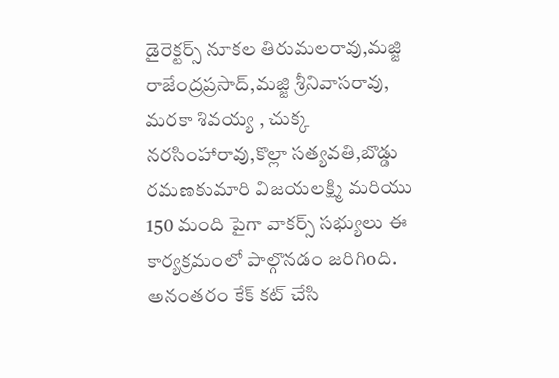డైరెక్టర్స్ నూకల తిరుమలరావు,మజ్జి రాజేంద్రప్రసాద్,మజ్జి శ్రీనివాసరావు, మరకా శివయ్య , చుక్క నరసింహారావు,కొల్లా సత్యవతి,బొడ్డు రమణకుమారి విజయలక్ష్మి మరియు 150 మంది పైగా వాకర్స్ సభ్యులు ఈ కార్యక్రమంలో పాల్గొనడం జరిగిoది. అనంతరం కేక్ కట్ చేసి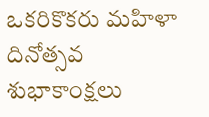ఒకరికొకరు మహిళా దినోత్సవ శుభాకాంక్షలు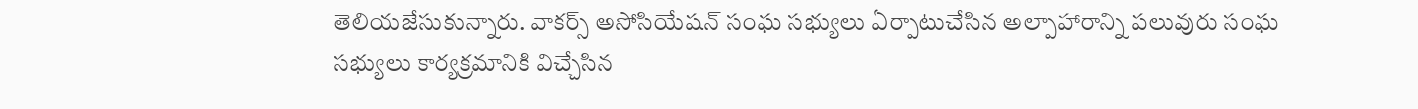తెలియజేసుకున్నారు. వాకర్స్ అసోసియేషన్ సంఘ సభ్యులు ఏర్పాటుచేసిన అల్పాహారాన్ని పలువురు సంఘ సభ్యులు కార్యక్రమానికి విచ్చేసిన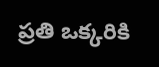ప్రతి ఒక్కరికి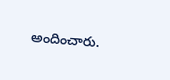అందించారు.